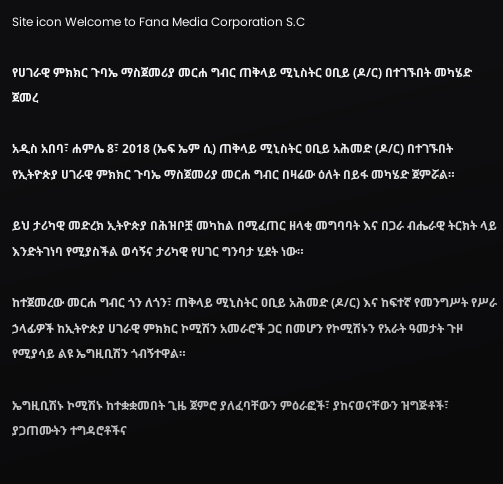Site icon Welcome to Fana Media Corporation S.C

የሀገራዊ ምክክር ጉባኤ ማስጀመሪያ መርሐ ግብር ጠቅላይ ሚኒስትር ዐቢይ (ዶ/ር) በተገኙበት መካሄድ ጀመረ

አዲስ አበባ፣ ሐምሌ 8፣ 2018 (ኤፍ ኤም ሲ) ጠቅላይ ሚኒስትር ዐቢይ አሕመድ (ዶ/ር) በተገኙበት የኢትዮጵያ ሀገራዊ ምክክር ጉባኤ ማስጀመሪያ መርሐ ግብር በዛሬው ዕለት በይፋ መካሄድ ጀምሯል።

ይህ ታሪካዊ መድረክ ኢትዮጵያ በሕዝቦቿ መካከል በሚፈጠር ዘላቂ መግባባት እና በጋራ ብሔራዊ ትርክት ላይ እንድትገነባ የሚያስችል ወሳኝና ታሪካዊ የሀገር ግንባታ ሂደት ነው።

ከተጀመረው መርሐ ግብር ጎን ለጎን፣ ጠቅላይ ሚኒስትር ዐቢይ አሕመድ (ዶ/ር) እና ከፍተኛ የመንግሥት የሥራ ኃላፊዎች ከኢትዮጵያ ሀገራዊ ምክክር ኮሚሽን አመራሮች ጋር በመሆን የኮሚሽኑን የአራት ዓመታት ጉዞ የሚያሳይ ልዩ ኤግዚቢሽን ጎብኝተዋል።

ኤግዚቢሽኑ ኮሚሽኑ ከተቋቋመበት ጊዜ ጀምሮ ያለፈባቸውን ምዕራፎች፣ ያከናወናቸውን ዝግጅቶች፣ ያጋጠሙትን ተግዳሮቶችና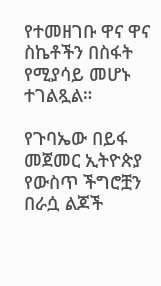የተመዘገቡ ዋና ዋና ስኬቶችን በስፋት የሚያሳይ መሆኑ ተገልጿል።

የጉባኤው በይፋ መጀመር ኢትዮጵያ የውስጥ ችግሮቿን በራሷ ልጆች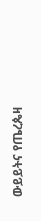ውይይትና የጤረጴዛ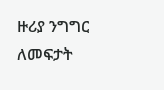ዙሪያ ንግግር ለመፍታት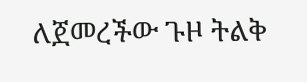ለጀመረችው ጉዞ ትልቅ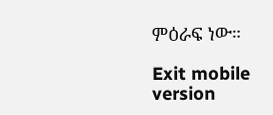ምዕራፍ ነው።

Exit mobile version